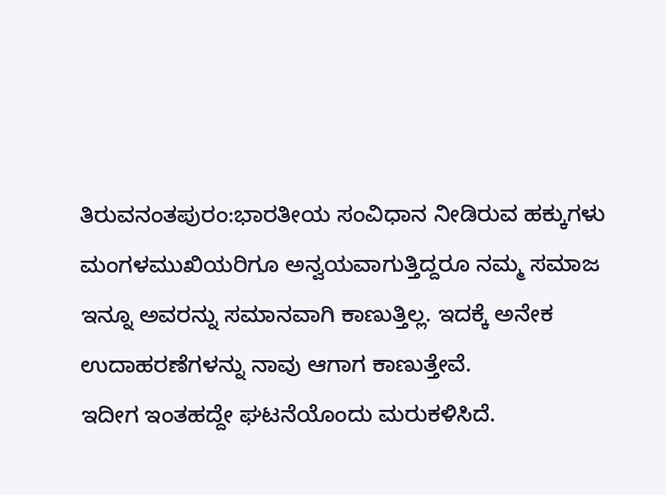ತಿರುವನಂತಪುರಂ:ಭಾರತೀಯ ಸಂವಿಧಾನ ನೀಡಿರುವ ಹಕ್ಕುಗಳು ಮಂಗಳಮುಖಿಯರಿಗೂ ಅನ್ವಯವಾಗುತ್ತಿದ್ದರೂ ನಮ್ಮ ಸಮಾಜ ಇನ್ನೂ ಅವರನ್ನು ಸಮಾನವಾಗಿ ಕಾಣುತ್ತಿಲ್ಲ. ಇದಕ್ಕೆ ಅನೇಕ ಉದಾಹರಣೆಗಳನ್ನು ನಾವು ಆಗಾಗ ಕಾಣುತ್ತೇವೆ.
ಇದೀಗ ಇಂತಹದ್ದೇ ಘಟನೆಯೊಂದು ಮರುಕಳಿಸಿದೆ.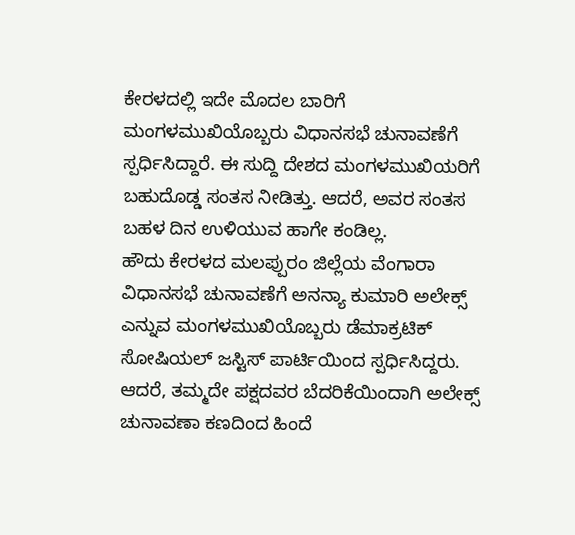ಕೇರಳದಲ್ಲಿ ಇದೇ ಮೊದಲ ಬಾರಿಗೆ ಮಂಗಳಮುಖಿಯೊಬ್ಬರು ವಿಧಾನಸಭೆ ಚುನಾವಣೆಗೆ ಸ್ಪರ್ಧಿಸಿದ್ದಾರೆ. ಈ ಸುದ್ದಿ ದೇಶದ ಮಂಗಳಮುಖಿಯರಿಗೆ ಬಹುದೊಡ್ಡ ಸಂತಸ ನೀಡಿತ್ತು. ಆದರೆ, ಅವರ ಸಂತಸ ಬಹಳ ದಿನ ಉಳಿಯುವ ಹಾಗೇ ಕಂಡಿಲ್ಲ.
ಹೌದು ಕೇರಳದ ಮಲಪ್ಪುರಂ ಜಿಲ್ಲೆಯ ವೆಂಗಾರಾ ವಿಧಾನಸಭೆ ಚುನಾವಣೆಗೆ ಅನನ್ಯಾ ಕುಮಾರಿ ಅಲೇಕ್ಸ್ ಎನ್ನುವ ಮಂಗಳಮುಖಿಯೊಬ್ಬರು ಡೆಮಾಕ್ರಟಿಕ್ ಸೋಷಿಯಲ್ ಜಸ್ಟಿಸ್ ಪಾರ್ಟಿಯಿಂದ ಸ್ಪರ್ಧಿಸಿದ್ದರು. ಆದರೆ, ತಮ್ಮದೇ ಪಕ್ಷದವರ ಬೆದರಿಕೆಯಿಂದಾಗಿ ಅಲೇಕ್ಸ್ ಚುನಾವಣಾ ಕಣದಿಂದ ಹಿಂದೆ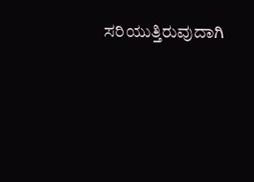ಸರಿಯುತ್ತಿರುವುದಾಗಿ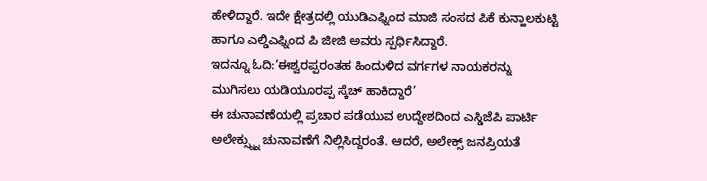ಹೇಳಿದ್ದಾರೆ. ಇದೇ ಕ್ಷೇತ್ರದಲ್ಲಿ ಯುಡಿಎಫ್ನಿಂದ ಮಾಜಿ ಸಂಸದ ಪಿಕೆ ಕುನ್ಹಾಲಕುಟ್ಟಿ ಹಾಗೂ ಎಲ್ಡಿಎಫ್ನಿಂದ ಪಿ ಜೀಜಿ ಅವರು ಸ್ಪರ್ಧಿಸಿದ್ದಾರೆ.
ಇದನ್ನೂ ಓದಿ:‘ಈಶ್ವರಪ್ಪರಂತಹ ಹಿಂದುಳಿದ ವರ್ಗಗಳ ನಾಯಕರನ್ನು ಮುಗಿಸಲು ಯಡಿಯೂರಪ್ಪ ಸ್ಕೆಚ್ ಹಾಕಿದ್ದಾರೆ’
ಈ ಚುನಾವಣೆಯಲ್ಲಿ ಪ್ರಚಾರ ಪಡೆಯುವ ಉದ್ದೇಶದಿಂದ ಎಸ್ಡಿಜೆಪಿ ಪಾರ್ಟಿ ಅಲೇಕ್ಸ್ನ್ನು ಚುನಾವಣೆಗೆ ನಿಲ್ಲಿಸಿದ್ದರಂತೆ. ಆದರೆ, ಅಲೇಕ್ಸ್ ಜನಪ್ರಿಯತೆ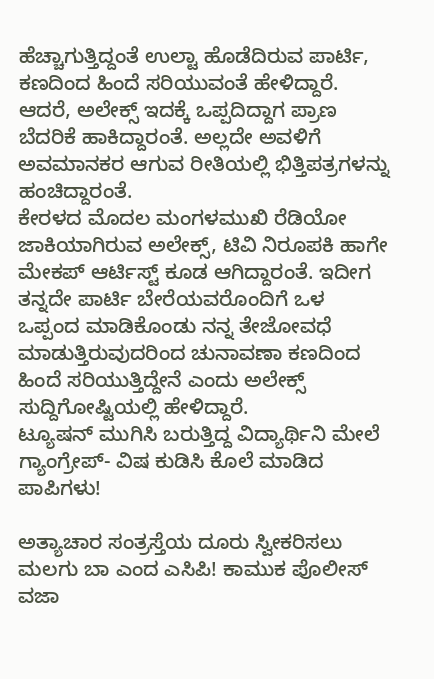ಹೆಚ್ಚಾಗುತ್ತಿದ್ದಂತೆ ಉಲ್ಟಾ ಹೊಡೆದಿರುವ ಪಾರ್ಟಿ, ಕಣದಿಂದ ಹಿಂದೆ ಸರಿಯುವಂತೆ ಹೇಳಿದ್ದಾರೆ. ಆದರೆ, ಅಲೇಕ್ಸ್ ಇದಕ್ಕೆ ಒಪ್ಪದಿದ್ದಾಗ ಪ್ರಾಣ ಬೆದರಿಕೆ ಹಾಕಿದ್ದಾರಂತೆ. ಅಲ್ಲದೇ ಅವಳಿಗೆ ಅವಮಾನಕರ ಆಗುವ ರೀತಿಯಲ್ಲಿ ಭಿತ್ತಿಪತ್ರಗಳನ್ನು ಹಂಚಿದ್ದಾರಂತೆ.
ಕೇರಳದ ಮೊದಲ ಮಂಗಳಮುಖಿ ರೆಡಿಯೋ ಜಾಕಿಯಾಗಿರುವ ಅಲೇಕ್ಸ್, ಟಿವಿ ನಿರೂಪಕಿ ಹಾಗೇ ಮೇಕಪ್ ಆರ್ಟಿಸ್ಟ್ ಕೂಡ ಆಗಿದ್ದಾರಂತೆ. ಇದೀಗ ತನ್ನದೇ ಪಾರ್ಟಿ ಬೇರೆಯವರೊಂದಿಗೆ ಒಳ ಒಪ್ಪಂದ ಮಾಡಿಕೊಂಡು ನನ್ನ ತೇಜೋವಧೆ ಮಾಡುತ್ತಿರುವುದರಿಂದ ಚುನಾವಣಾ ಕಣದಿಂದ ಹಿಂದೆ ಸರಿಯುತ್ತಿದ್ದೇನೆ ಎಂದು ಅಲೇಕ್ಸ್ ಸುದ್ದಿಗೋಷ್ಟಿಯಲ್ಲಿ ಹೇಳಿದ್ದಾರೆ.
ಟ್ಯೂಷನ್ ಮುಗಿಸಿ ಬರುತ್ತಿದ್ದ ವಿದ್ಯಾರ್ಥಿನಿ ಮೇಲೆ ಗ್ಯಾಂಗ್ರೇಪ್- ವಿಷ ಕುಡಿಸಿ ಕೊಲೆ ಮಾಡಿದ ಪಾಪಿಗಳು!

ಅತ್ಯಾಚಾರ ಸಂತ್ರಸ್ತೆಯ ದೂರು ಸ್ವೀಕರಿಸಲು ಮಲಗು ಬಾ ಎಂದ ಎಸಿಪಿ! ಕಾಮುಕ ಪೊಲೀಸ್ ವಜಾ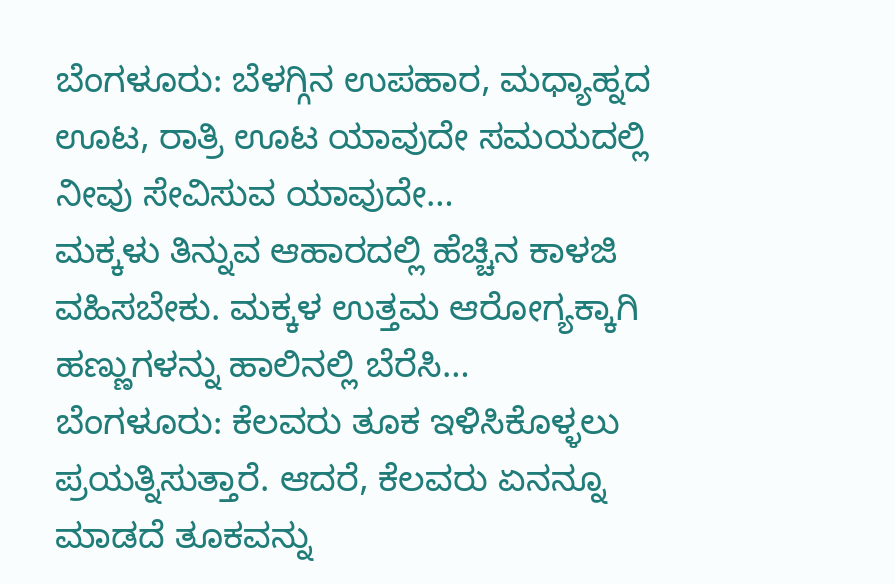ಬೆಂಗಳೂರು: ಬೆಳಗ್ಗಿನ ಉಪಹಾರ, ಮಧ್ಯಾಹ್ನದ ಊಟ, ರಾತ್ರಿ ಊಟ ಯಾವುದೇ ಸಮಯದಲ್ಲಿ ನೀವು ಸೇವಿಸುವ ಯಾವುದೇ…
ಮಕ್ಕಳು ತಿನ್ನುವ ಆಹಾರದಲ್ಲಿ ಹೆಚ್ಚಿನ ಕಾಳಜಿ ವಹಿಸಬೇಕು. ಮಕ್ಕಳ ಉತ್ತಮ ಆರೋಗ್ಯಕ್ಕಾಗಿ ಹಣ್ಣುಗಳನ್ನು ಹಾಲಿನಲ್ಲಿ ಬೆರೆಸಿ…
ಬೆಂಗಳೂರು: ಕೆಲವರು ತೂಕ ಇಳಿಸಿಕೊಳ್ಳಲು ಪ್ರಯತ್ನಿಸುತ್ತಾರೆ. ಆದರೆ, ಕೆಲವರು ಏನನ್ನೂ ಮಾಡದೆ ತೂಕವನ್ನು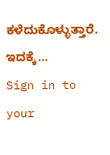ಕಳೆದುಕೊಳ್ಳುತ್ತಾರೆ. ಇದಕ್ಕೆ…
Sign in to your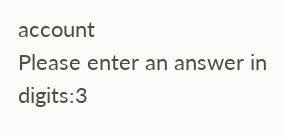account
Please enter an answer in digits:3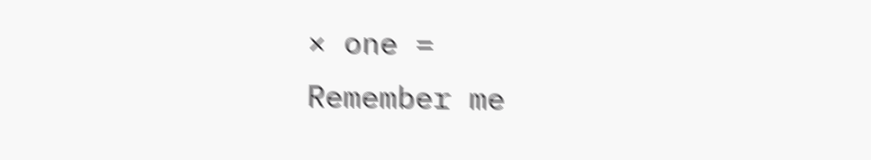× one =
Remember me